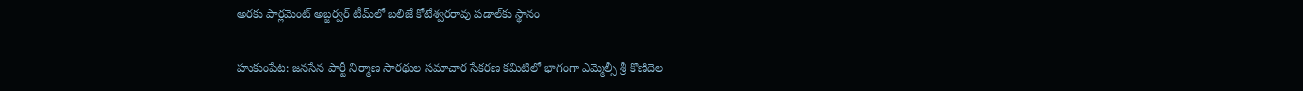అరకు పార్లమెంట్ అబ్జర్వర్ టీమ్‌లో బలిజే కోటేశ్వరరావు పడాల్‌కు స్థానం

హుకుంపేట: జనసేన పార్టీ నిర్మాణ సారథుల సమాచార సేకరణ కమిటిలో భాగంగా ఎమ్మెల్సీ శ్రీ కొణిదెల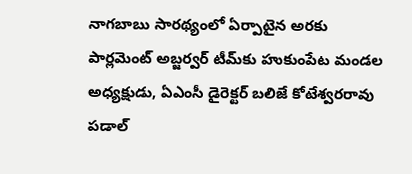నాగబాబు సారథ్యంలో ఏర్పాటైన అరకు పార్లమెంట్ అబ్జర్వర్ టీమ్‌కు హుకుంపేట మండల అధ్యక్షుడు, ఏఎంసీ డైరెక్టర్ బలిజే కోటేశ్వరరావు పడాల్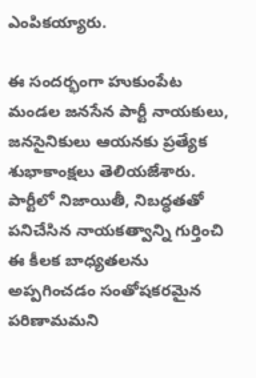ఎంపికయ్యారు.

ఈ సందర్భంగా హుకుంపేట మండల జనసేన పార్టీ నాయకులు, జనసైనికులు ఆయనకు ప్రత్యేక శుభాకాంక్షలు తెలియజేశారు. పార్టీలో నిజాయితీ, నిబద్ధతతో పనిచేసిన నాయకత్వాన్ని గుర్తించి ఈ కీలక బాధ్యతలను అప్పగించడం సంతోషకరమైన పరిణామమని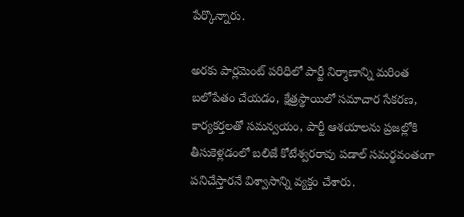పేర్కొన్నారు.

అరకు పార్లమెంట్ పరిధిలో పార్టీ నిర్మాణాన్ని మరింత బలోపేతం చేయడం, క్షేత్రస్థాయిలో సమాచార సేకరణ, కార్యకర్తలతో సమన్వయం, పార్టీ ఆశయాలను ప్రజల్లోకి తీసుకెళ్లడంలో బలిజే కోటేశ్వరరావు పడాల్ సమర్థవంతంగా పనిచేస్తారనే విశ్వాసాన్ని వ్యక్తం చేశారు.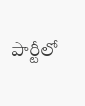పార్టీలో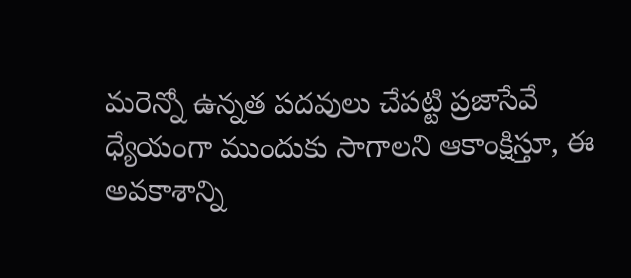మరెన్నో ఉన్నత పదవులు చేపట్టి ప్రజాసేవే ధ్యేయంగా ముందుకు సాగాలని ఆకాంక్షిస్తూ, ఈ అవకాశాన్ని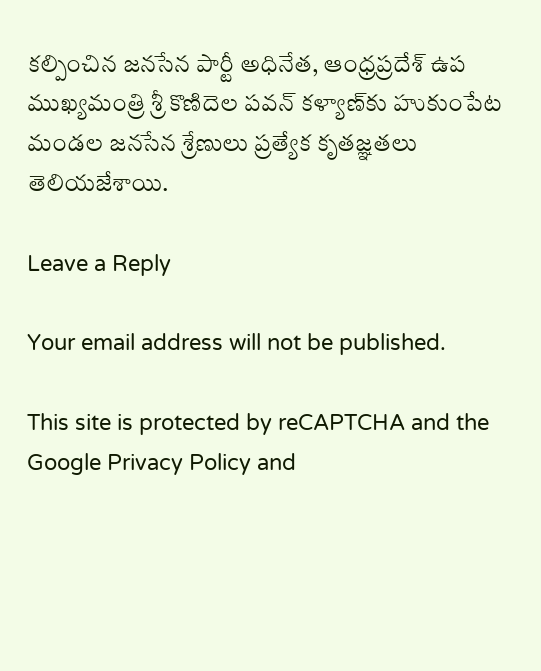కల్పించిన జనసేన పార్టీ అధినేత, ఆంధ్రప్రదేశ్ ఉప ముఖ్యమంత్రి శ్రీ కొణిదెల పవన్ కళ్యాణ్‌కు హుకుంపేట మండల జనసేన శ్రేణులు ప్రత్యేక కృతజ్ఞతలు తెలియజేశాయి.

Leave a Reply

Your email address will not be published.

This site is protected by reCAPTCHA and the Google Privacy Policy and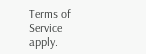Terms of Service apply.